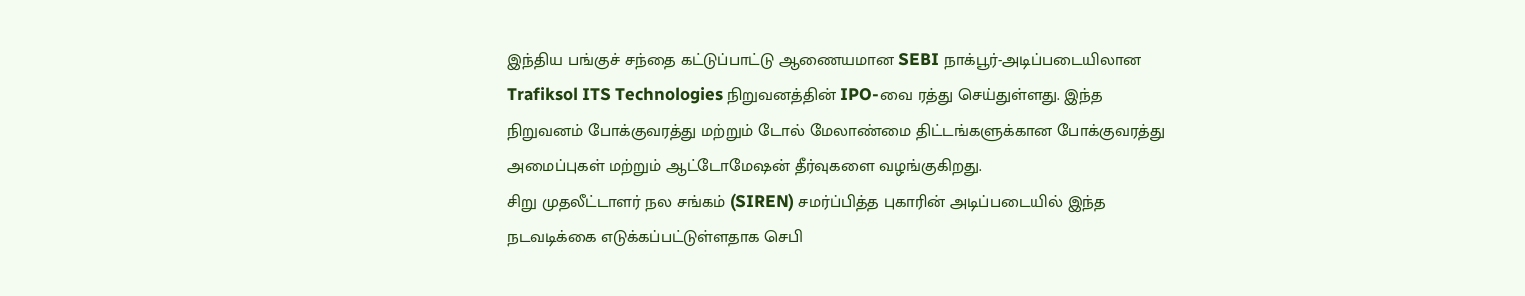இந்திய பங்குச் சந்தை கட்டுப்பாட்டு ஆணையமான SEBI நாக்பூர்-அடிப்படையிலான Trafiksol ITS Technologies நிறுவனத்தின் IPO-வை ரத்து செய்துள்ளது. இந்த நிறுவனம் போக்குவரத்து மற்றும் டோல் மேலாண்மை திட்டங்களுக்கான போக்குவரத்து அமைப்புகள் மற்றும் ஆட்டோமேஷன் தீர்வுகளை வழங்குகிறது.
சிறு முதலீட்டாளர் நல சங்கம் (SIREN) சமர்ப்பித்த புகாரின் அடிப்படையில் இந்த நடவடிக்கை எடுக்கப்பட்டுள்ளதாக செபி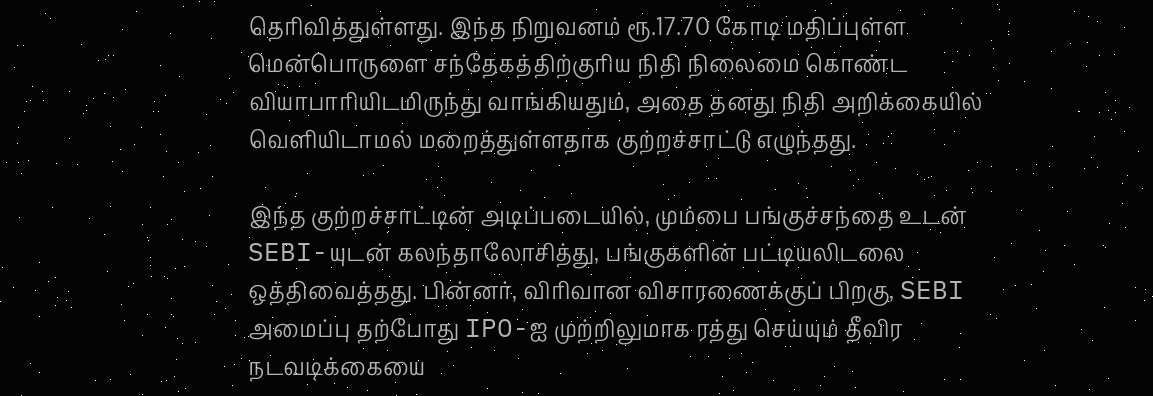தெரிவித்துள்ளது. இந்த நிறுவனம் ரூ.17.70 கோடி மதிப்புள்ள மென்பொருளை சந்தேகத்திற்குரிய நிதி நிலைமை கொண்ட வியாபாரியிடமிருந்து வாங்கியதும், அதை தனது நிதி அறிக்கையில் வெளியிடாமல் மறைத்துள்ளதாக குற்றச்சாட்டு எழுந்தது.

இந்த குற்றச்சாட்டின் அடிப்படையில், மும்பை பங்குச்சந்தை உடன் SEBI-யுடன் கலந்தாலோசித்து, பங்குகளின் பட்டியலிடலை ஒத்திவைத்தது. பின்னர், விரிவான விசாரணைக்குப் பிறகு, SEBI அமைப்பு தற்போது IPO-ஐ முற்றிலுமாக ரத்து செய்யும் தீவிர நடவடிக்கையை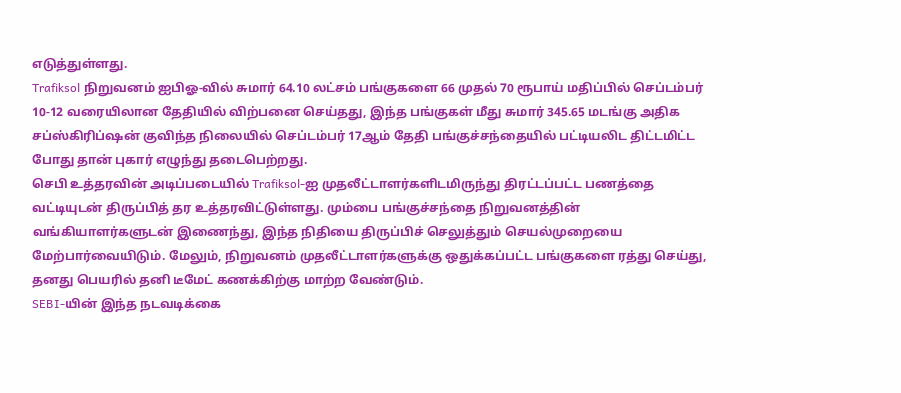எடுத்துள்ளது.
Trafiksol நிறுவனம் ஐபிஓ-வில் சுமார் 64.10 லட்சம் பங்குகளை 66 முதல் 70 ரூபாய் மதிப்பில் செப்டம்பர் 10-12 வரையிலான தேதியில் விற்பனை செய்தது, இந்த பங்குகள் மீது சுமார் 345.65 மடங்கு அதிக சப்ஸ்கிரிப்ஷன் குவிந்த நிலையில் செப்டம்பர் 17ஆம் தேதி பங்குச்சந்தையில் பட்டியலிட திட்டமிட்ட போது தான் புகார் எழுந்து தடைபெற்றது.
செபி உத்தரவின் அடிப்படையில் Trafiksol-ஐ முதலீட்டாளர்களிடமிருந்து திரட்டப்பட்ட பணத்தை வட்டியுடன் திருப்பித் தர உத்தரவிட்டுள்ளது. மும்பை பங்குச்சந்தை நிறுவனத்தின் வங்கியாளர்களுடன் இணைந்து, இந்த நிதியை திருப்பிச் செலுத்தும் செயல்முறையை மேற்பார்வையிடும். மேலும், நிறுவனம் முதலீட்டாளர்களுக்கு ஒதுக்கப்பட்ட பங்குகளை ரத்து செய்து, தனது பெயரில் தனி டீமேட் கணக்கிற்கு மாற்ற வேண்டும்.
SEBI-யின் இந்த நடவடிக்கை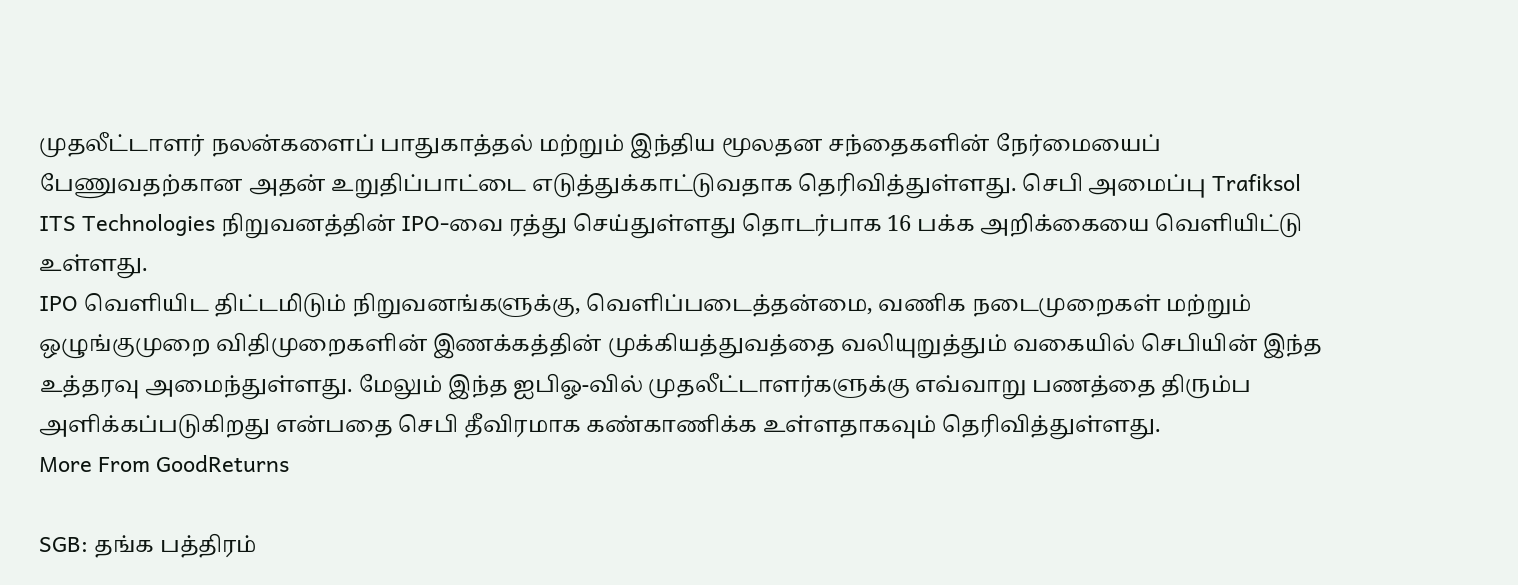முதலீட்டாளர் நலன்களைப் பாதுகாத்தல் மற்றும் இந்திய மூலதன சந்தைகளின் நேர்மையைப் பேணுவதற்கான அதன் உறுதிப்பாட்டை எடுத்துக்காட்டுவதாக தெரிவித்துள்ளது. செபி அமைப்பு Trafiksol ITS Technologies நிறுவனத்தின் IPO-வை ரத்து செய்துள்ளது தொடர்பாக 16 பக்க அறிக்கையை வெளியிட்டு உள்ளது.
IPO வெளியிட திட்டமிடும் நிறுவனங்களுக்கு, வெளிப்படைத்தன்மை, வணிக நடைமுறைகள் மற்றும் ஒழுங்குமுறை விதிமுறைகளின் இணக்கத்தின் முக்கியத்துவத்தை வலியுறுத்தும் வகையில் செபியின் இந்த உத்தரவு அமைந்துள்ளது. மேலும் இந்த ஐபிஓ-வில் முதலீட்டாளர்களுக்கு எவ்வாறு பணத்தை திரும்ப அளிக்கப்படுகிறது என்பதை செபி தீவிரமாக கண்காணிக்க உள்ளதாகவும் தெரிவித்துள்ளது.
More From GoodReturns

SGB: தங்க பத்திரம்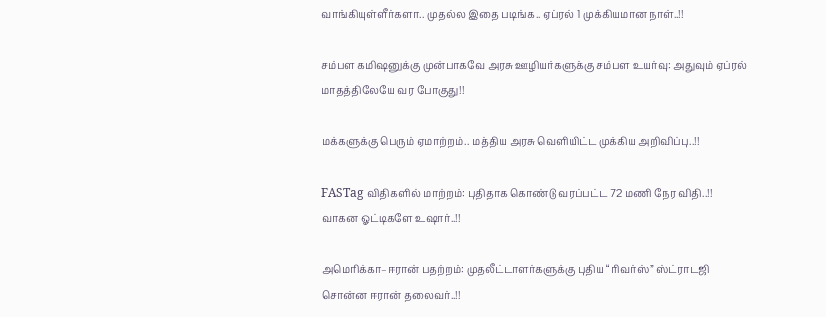வாங்கியுள்ளீர்களா.. முதல்ல இதை படிங்க.. ஏப்ரல் 1 முக்கியமான நாள்..!!

சம்பள கமிஷனுக்கு முன்பாகவே அரசு ஊழியர்களுக்கு சம்பள உயர்வு: அதுவும் ஏப்ரல் மாதத்திலேயே வர போகுது!!

மக்களுக்கு பெரும் ஏமாற்றம்.. மத்திய அரசு வெளியிட்ட முக்கிய அறிவிப்பு..!!

FASTag விதிகளில் மாற்றம்: புதிதாக கொண்டு வரப்பட்ட 72 மணி நேர விதி..!! வாகன ஓட்டிகளே உஷார்..!!

அமெரிக்கா–ஈரான் பதற்றம்: முதலீட்டாளர்களுக்கு புதிய “ரிவர்ஸ்” ஸ்ட்ராடஜி சொன்ன ஈரான் தலைவர்..!!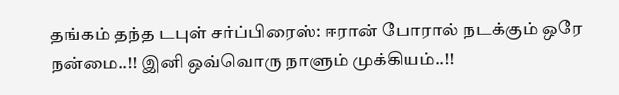தங்கம் தந்த டபுள் சர்ப்பிரைஸ்: ஈரான் போரால் நடக்கும் ஒரே நன்மை..!! இனி ஒவ்வொரு நாளும் முக்கியம்..!!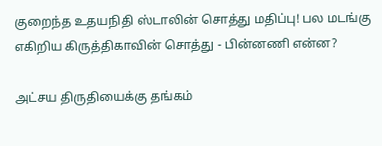குறைந்த உதயநிதி ஸ்டாலின் சொத்து மதிப்பு! பல மடங்கு எகிறிய கிருத்திகாவின் சொத்து - பின்னணி என்ன?

அட்சய திருதியைக்கு தங்கம்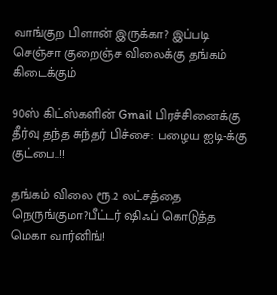வாங்குற பிளான் இருக்கா? இப்படி செஞ்சா குறைஞ்ச விலைக்கு தங்கம் கிடைக்கும்

90ஸ் கிட்ஸ்களின் Gmail பிரச்சினைக்கு தீர்வு தந்த சுந்தர் பிச்சை: பழைய ஐடி-க்கு குட்பை..!!

தங்கம் விலை ரூ.2 லட்சத்தை நெருங்குமா?பீட்டர் ஷிஃப் கொடுத்த மெகா வார்னிங்!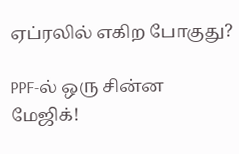ஏப்ரலில் எகிற போகுது?

PPF-ல் ஒரு சின்ன மேஜிக்!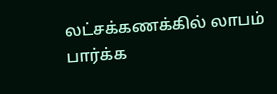லட்சக்கணக்கில் லாபம் பார்க்க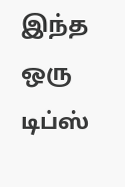இந்த ஒரு டிப்ஸ்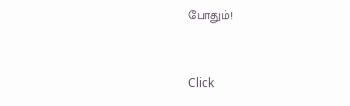போதும்!



Click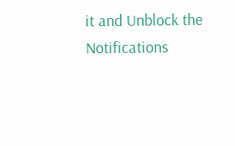it and Unblock the Notifications